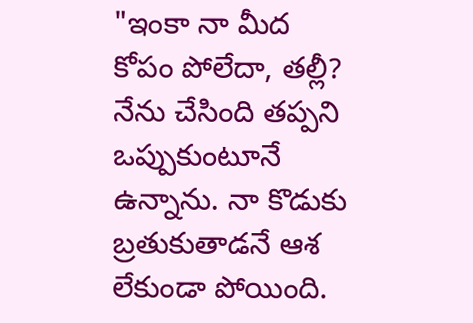"ఇంకా నా మీద కోపం పోలేదా, తల్లీ? నేను చేసింది తప్పని ఒప్పుకుంటూనే ఉన్నాను. నా కొడుకు బ్రతుకుతాడనే ఆశ లేకుండా పోయింది.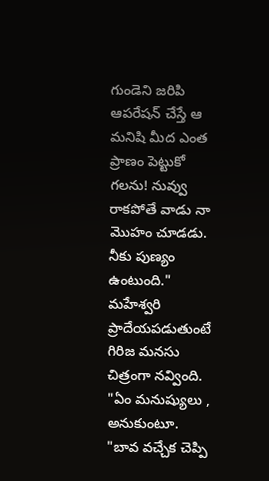గుండెని జరిపి ఆపరేషన్ చేస్తే ఆ మనిషి మీద ఎంత ప్రాణం పెట్టుకో గలను! నువ్వు రాకపోతే వాడు నా మొహం చూడడు. నీకు పుణ్యం ఉంటుంది." మహేశ్వరి ప్రాదేయపడుతుంటే గిరిజ మనసు చిత్రంగా నవ్వింది. "ఏం మనుష్యులు , అనుకుంటూ. "బావ వచ్చేక చెప్పి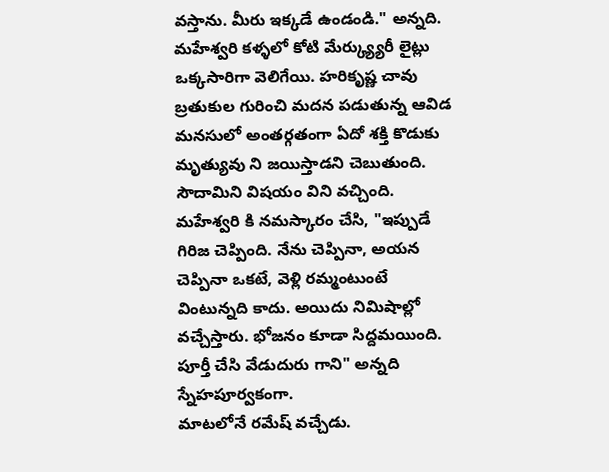వస్తాను. మీరు ఇక్కడే ఉండండి." అన్నది.
మహేశ్వరి కళ్ళలో కోటి మేర్క్య్యురీ లైట్లు ఒక్కసారిగా వెలిగేయి. హరికృష్ణ చావు బ్రతుకుల గురించి మదన పడుతున్న ఆవిడ మనసులో అంతర్గతంగా ఏదో శక్తి కొడుకు మృత్యువు ని జయిస్తాడని చెబుతుంది. సౌదామిని విషయం విని వచ్చింది. మహేశ్వరి కి నమస్కారం చేసి, "ఇప్పుడే గిరిజ చెప్పింది. నేను చెప్పినా, అయన చెప్పినా ఒకటే, వెళ్లి రమ్మంటుంటే వింటున్నది కాదు. అయిదు నిమిషాల్లో వచ్చేస్తారు. భోజనం కూడా సిద్దమయింది. పూర్తీ చేసి వేడుదురు గాని" అన్నది స్నేహపూర్వకంగా.
మాటలోనే రమేష్ వచ్చేడు.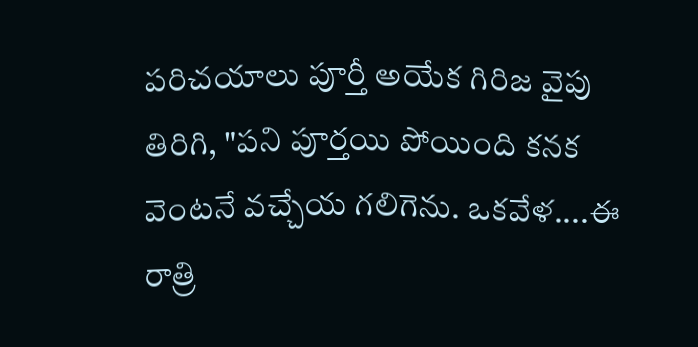పరిచయాలు పూర్తీ అయేక గిరిజ వైపు తిరిగి, "పని పూర్తయి పోయింది కనక వెంటనే వచ్చేయ గలిగెను. ఒకవేళ....ఈ రాత్రి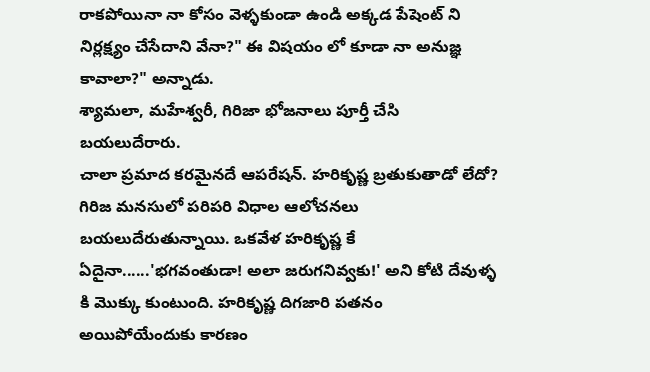రాకపోయినా నా కోసం వెళ్ళకుండా ఉండి అక్కడ పేషెంట్ ని నిర్లక్ష్యం చేసేదాని వేనా?" ఈ విషయం లో కూడా నా అనుజ్ఞ కావాలా?" అన్నాడు.
శ్యామలా, మహేశ్వరీ, గిరిజా భోజనాలు పూర్తీ చేసి బయలుదేరారు.
చాలా ప్రమాద కరమైనదే ఆపరేషన్. హరికృష్ణ బ్రతుకుతాడో లేదో? గిరిజ మనసులో పరిపరి విధాల ఆలోచనలు బయలుదేరుతున్నాయి. ఒకవేళ హరికృష్ణ కే ఏదైనా......'భగవంతుడా! అలా జరుగనివ్వకు!' అని కోటి దేవుళ్ళ కి మొక్కు కుంటుంది. హరికృష్ణ దిగజారి పతనం అయిపోయేందుకు కారణం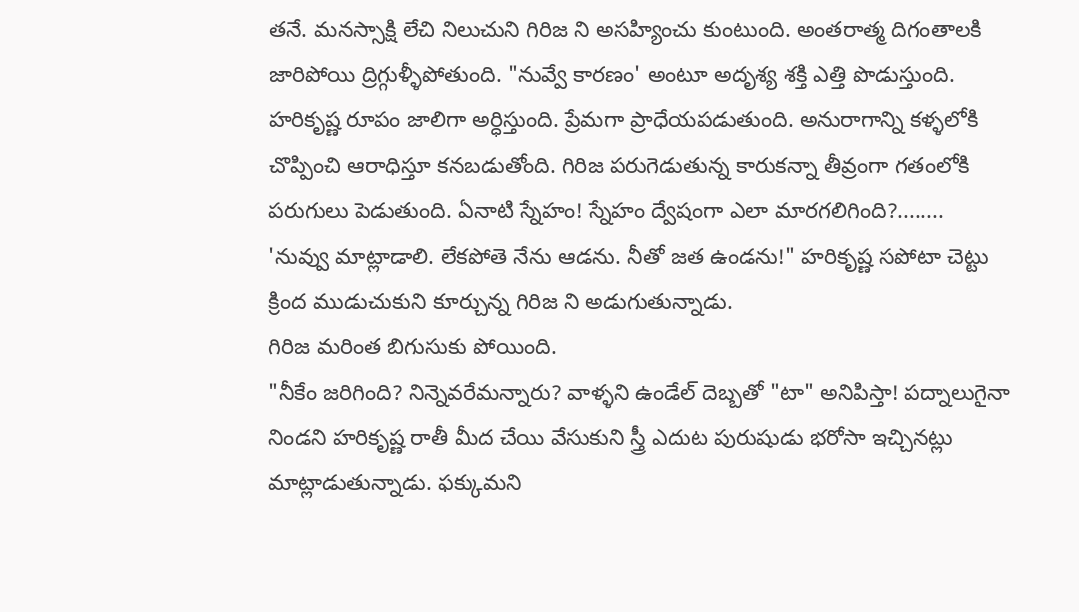తనే. మనస్సాక్షి లేచి నిలుచుని గిరిజ ని అసహ్యించు కుంటుంది. అంతరాత్మ దిగంతాలకి జారిపోయి ద్రిగ్గుళ్ళీపోతుంది. "నువ్వే కారణం' అంటూ అదృశ్య శక్తి ఎత్తి పొడుస్తుంది. హరికృష్ణ రూపం జాలిగా అర్ధిస్తుంది. ప్రేమగా ప్రాధేయపడుతుంది. అనురాగాన్ని కళ్ళలోకి చొప్పించి ఆరాధిస్తూ కనబడుతోంది. గిరిజ పరుగెడుతున్న కారుకన్నా తీవ్రంగా గతంలోకి పరుగులు పెడుతుంది. ఏనాటి స్నేహం! స్నేహం ద్వేషంగా ఎలా మారగలిగింది?........
'నువ్వు మాట్లాడాలి. లేకపోతె నేను ఆడను. నీతో జత ఉండను!" హరికృష్ణ సపోటా చెట్టు క్రింద ముడుచుకుని కూర్చున్న గిరిజ ని అడుగుతున్నాడు.
గిరిజ మరింత బిగుసుకు పోయింది.
"నీకేం జరిగింది? నిన్నెవరేమన్నారు? వాళ్ళని ఉండేల్ దెబ్బతో "టా" అనిపిస్తా! పద్నాలుగైనా నిండని హరికృష్ణ రాతీ మీద చేయి వేసుకుని స్త్రీ ఎదుట పురుషుడు భరోసా ఇచ్చినట్లు మాట్లాడుతున్నాడు. ఫక్కుమని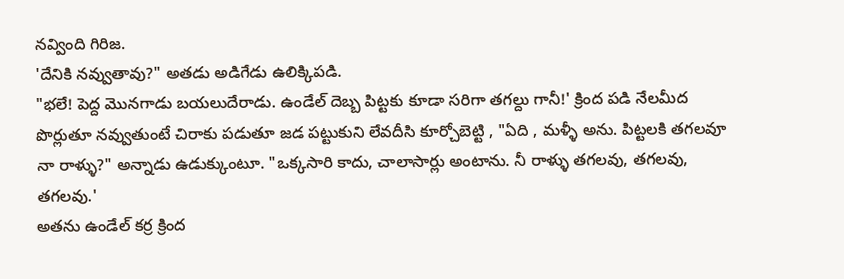నవ్వింది గిరిజ.
'దేనికి నవ్వుతావు?" అతడు అడిగేడు ఉలిక్కిపడి.
"భలే! పెద్ద మొనగాడు బయలుదేరాడు. ఉండేల్ దెబ్బ పిట్టకు కూడా సరిగా తగల్దు గానీ!' క్రింద పడి నేలమీద పొర్లుతూ నవ్వుతుంటే చిరాకు పడుతూ జడ పట్టుకుని లేవదీసి కూర్చోబెట్టి , "ఏది , మళ్ళీ అను. పిట్టలకి తగలవూ నా రాళ్ళు?" అన్నాడు ఉడుక్కుంటూ. "ఒక్కసారి కాదు, చాలాసార్లు అంటాను. నీ రాళ్ళు తగలవు, తగలవు, తగలవు.'
అతను ఉండేల్ కర్ర క్రింద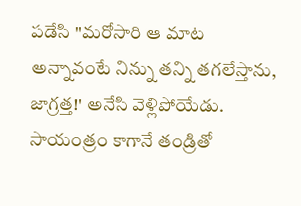పడేసి "మరోసారి ఆ మాట అన్నావంటే నిన్ను తన్ని తగలేస్తాను, జాగ్రత్త!' అనేసి వెళ్లిపోయేడు.
సాయంత్రం కాగానే తండ్రితో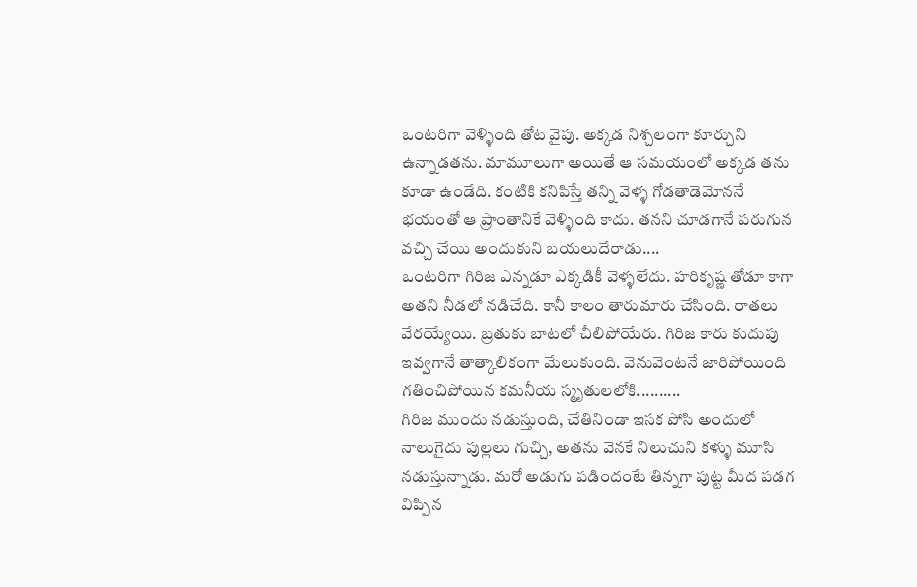ఒంటరిగా వెళ్ళింది తోట వైపు. అక్కడ నిశ్చలంగా కూర్చుని ఉన్నాడతను. మామూలుగా అయితే ఆ సమయంలో అక్కడ తను కూడా ఉండేది. కంటికి కనిపిస్తే తన్ని వెళ్ళ గోడతాడెమోననే భయంతో ఆ ప్రాంతానికే వెళ్ళింది కాదు. తనని చూడగానే పరుగున వచ్చి చేయి అందుకుని బయలుదేరాడు....
ఒంటరిగా గిరిజ ఎన్నడూ ఎక్కడికీ వెళ్ళలేదు. హరికృష్ణ తోడూ కాగా అతని నీడలో నడిచేది. కానీ కాలం తారుమారు చేసింది. రాతలు వేరయ్యేయి. బ్రతుకు బాటలో చీలిపోయేరు. గిరిజ కారు కుదుపు ఇవ్వగానే తాత్కాలికంగా మేలుకుంది. వెనువెంటనే జారిపోయింది గతించిపోయిన కమనీయ స్మృతులలోకి..........
గిరిజ ముందు నడుస్తుంది, చేతినిండా ఇసక పోసి అందులో నాలుగైదు పుల్లలు గుచ్చి, అతను వెనకే నిలుచుని కళ్ళు మూసి నడుస్తున్నాడు. మరో అడుగు పడిందంటే తిన్నగా పుట్ట మీద పడగ విప్పిన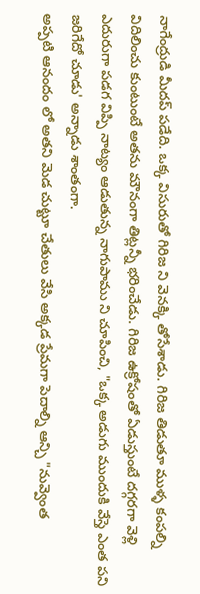నాగేంద్రుడి మీదప్ పడేది. ఒక్క విసురుతో గిరిజ ని వెనక్కి తోసేశాడు. గిరిజ తిడుతూ ముళ్ళ కంపల్ని విదిలించు కుంటుంటే అతను మౌనంగా తిట్లన్నీ భరించేడు. గిరిజ ఉక్రోషంతో ఏడుస్తుంటే దగ్గరగా వెళ్లి ఎదురుగా పడగ విప్పి నాట్యం ఆడుతున్న నాగుపాము ని చూపించి, "ఒక్క అడుగు ముందుకి వేస్తె ఎంత పని జరిగేదో చూడు' అన్నాడు శాంతంగా.
అప్పటి ఆనందం లో అతని మెడ చుట్టూ చేతులు వేసి అక్కడ ప్రేమగా పెదాల్ని ఆన్చి "నువ్వెంత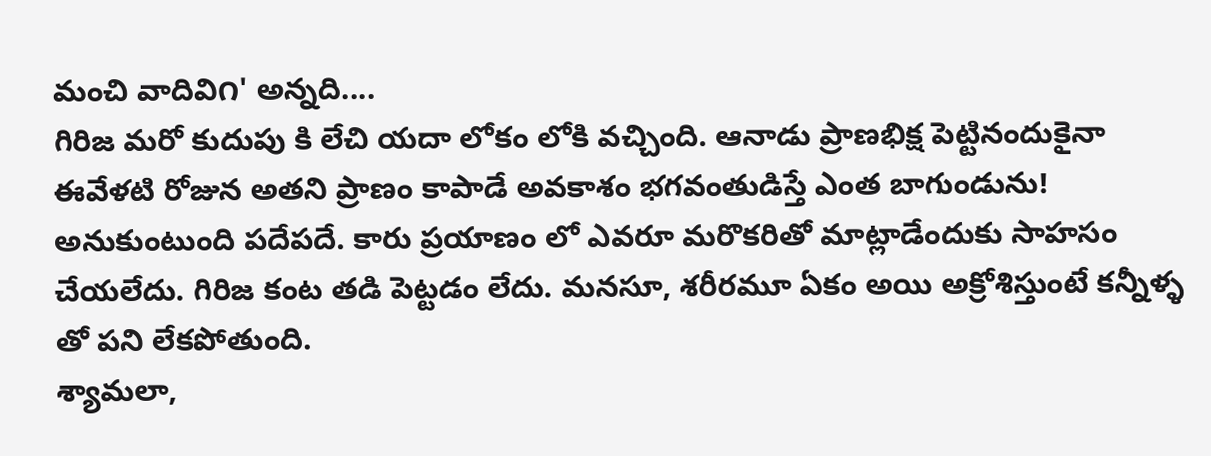మంచి వాదివి౧' అన్నది....
గిరిజ మరో కుదుపు కి లేచి యదా లోకం లోకి వచ్చింది. ఆనాడు ప్రాణభిక్ష పెట్టినందుకైనా ఈవేళటి రోజున అతని ప్రాణం కాపాడే అవకాశం భగవంతుడిస్తే ఎంత బాగుండును! అనుకుంటుంది పదేపదే. కారు ప్రయాణం లో ఎవరూ మరొకరితో మాట్లాడేందుకు సాహసం చేయలేదు. గిరిజ కంట తడి పెట్టడం లేదు. మనసూ, శరీరమూ ఏకం అయి అక్రోశిస్తుంటే కన్నీళ్ళ తో పని లేకపోతుంది.
శ్యామలా,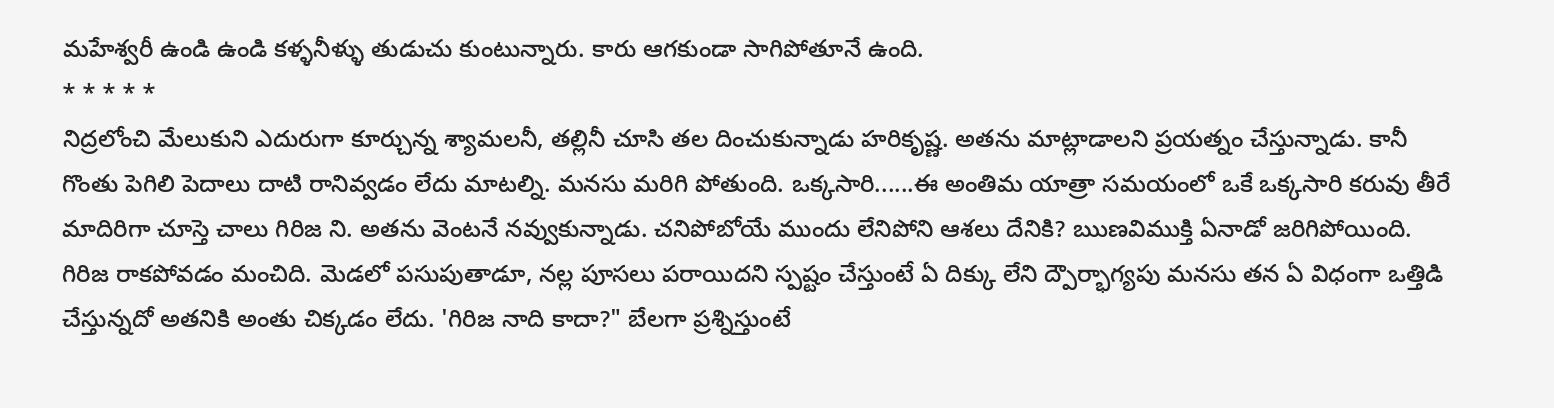మహేశ్వరీ ఉండి ఉండి కళ్ళనీళ్ళు తుడుచు కుంటున్నారు. కారు ఆగకుండా సాగిపోతూనే ఉంది.
* * * * *
నిద్రలోంచి మేలుకుని ఎదురుగా కూర్చున్న శ్యామలనీ, తల్లినీ చూసి తల దించుకున్నాడు హరికృష్ణ. అతను మాట్లాడాలని ప్రయత్నం చేస్తున్నాడు. కానీ గొంతు పెగిలి పెదాలు దాటి రానివ్వడం లేదు మాటల్ని. మనసు మరిగి పోతుంది. ఒక్కసారి......ఈ అంతిమ యాత్రా సమయంలో ఒకే ఒక్కసారి కరువు తీరే మాదిరిగా చూస్తె చాలు గిరిజ ని. అతను వెంటనే నవ్వుకున్నాడు. చనిపోబోయే ముందు లేనిపోని ఆశలు దేనికి? ఋణవిముక్తి ఏనాడో జరిగిపోయింది. గిరిజ రాకపోవడం మంచిది. మెడలో పసుపుతాడూ, నల్ల పూసలు పరాయిదని స్పష్టం చేస్తుంటే ఏ దిక్కు లేని ద్పౌర్భాగ్యపు మనసు తన ఏ విధంగా ఒత్తిడి చేస్తున్నదో అతనికి అంతు చిక్కడం లేదు. 'గిరిజ నాది కాదా?" బేలగా ప్రశ్నిస్తుంటే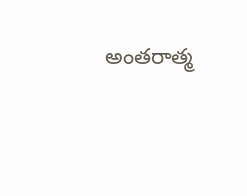అంతరాత్మ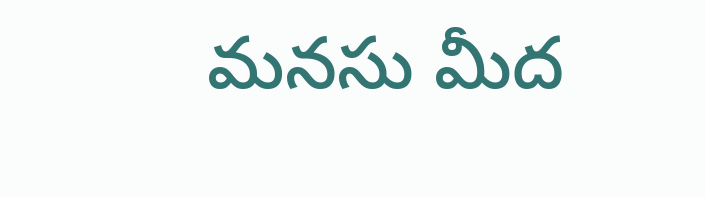మనసు మీద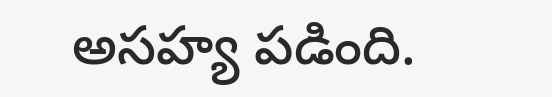అసహ్య పడింది.